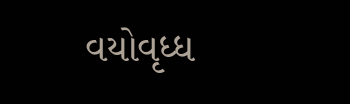વયોવૃધ્ધ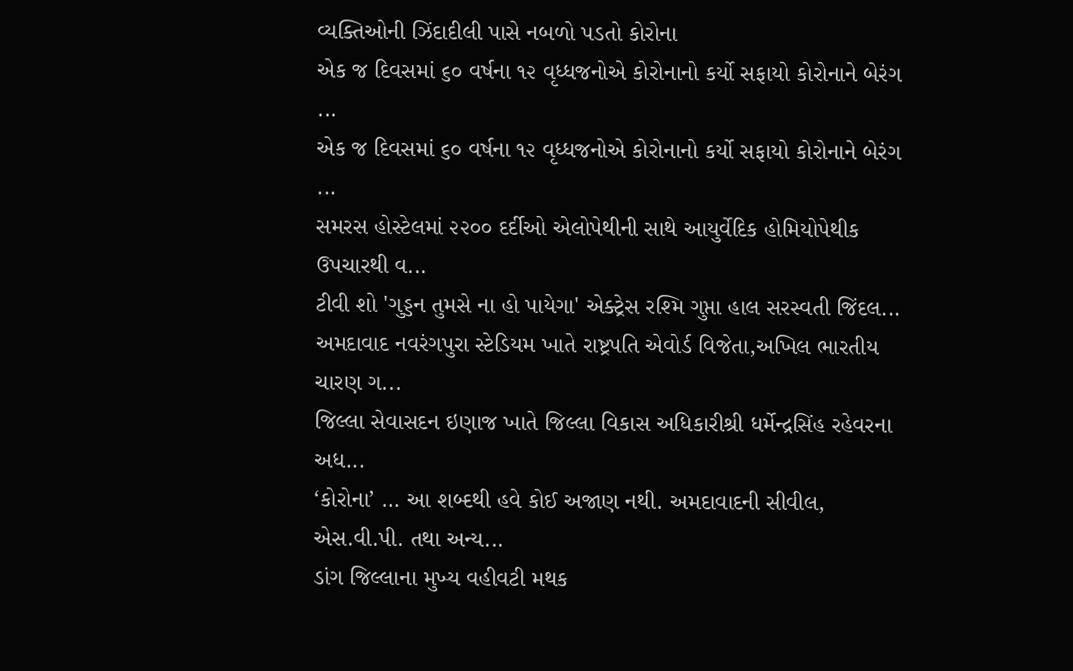વ્યક્તિઓની ઝિંદાદીલી પાસે નબળો પડતો કોરોના
એક જ દિવસમાં ૬૦ વર્ષના ૧૨ વૃધ્ધજનોએ કોરોનાનો કર્યો સફાયો કોરોનાને બેરંગ ...
એક જ દિવસમાં ૬૦ વર્ષના ૧૨ વૃધ્ધજનોએ કોરોનાનો કર્યો સફાયો કોરોનાને બેરંગ ...
સમરસ હોસ્ટેલમાં ૨૨૦૦ દર્દીઓ એલોપેથીની સાથે આયુર્વેદિક હોમિયોપેથીક ઉપચારથી વ...
ટીવી શો 'ગુડ્ડન તુમસે ના હો પાયેગા' એક્ટ્રેસ રશ્મિ ગુપ્તા હાલ સરસ્વતી જિંદલ...
અમદાવાદ નવરંગપુરા સ્ટેડિયમ ખાતે રાષ્ટ્રપતિ એવોર્ડ વિજેતા,અખિલ ભારતીય ચારણ ગ...
જિલ્લા સેવાસદન ઇણાજ ખાતે જિલ્લા વિકાસ અધિકારીશ્રી ધર્મેન્દ્રસિંહ રહેવરના અધ...
‘કોરોના’ … આ શબ્દથી હવે કોઈ અજાણ નથી. અમદાવાદની સીવીલ, એસ.વી.પી. તથા અન્ય...
ડાંગ જિલ્લાના મુખ્ય વહીવટી મથક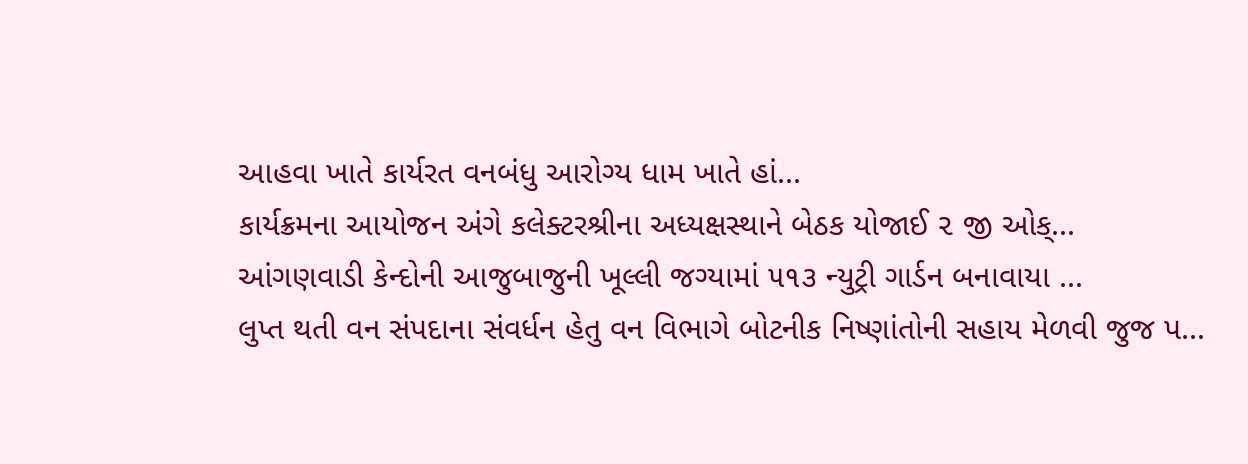આહવા ખાતે કાર્યરત વનબંધુ આરોગ્ય ધામ ખાતે હાં...
કાર્યક્રમના આયોજન અંગે કલેક્ટરશ્રીના અધ્યક્ષસ્થાને બેઠક યોજાઈ ૨ જી ઓક્...
આંગણવાડી કેન્દોની આજુબાજુની ખૂલ્લી જગ્યામાં ૫૧૩ ન્યુટ્રી ગાર્ડન બનાવાયા ...
લુપ્ત થતી વન સંપદાના સંવર્ધન હેતુ વન વિભાગે બોટનીક નિષ્ણાંતોની સહાય મેળવી જુજ પ...